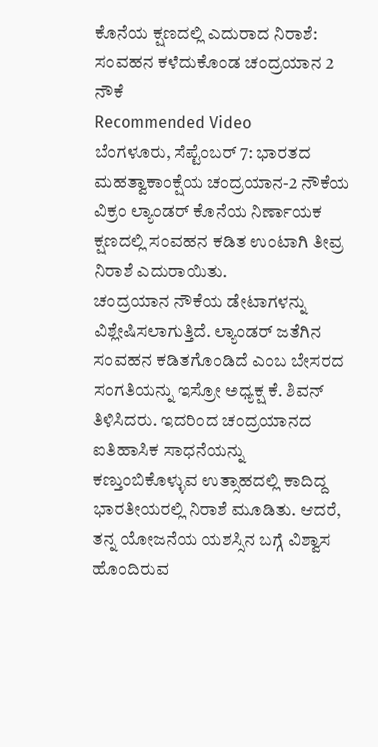ಕೊನೆಯ ಕ್ಷಣದಲ್ಲಿ ಎದುರಾದ ನಿರಾಶೆ: ಸಂವಹನ ಕಳೆದುಕೊಂಡ ಚಂದ್ರಯಾನ 2 ನೌಕೆ
Recommended Video
ಬೆಂಗಳೂರು, ಸೆಪ್ಟೆಂಬರ್ 7: ಭಾರತದ ಮಹತ್ವಾಕಾಂಕ್ಷೆಯ ಚಂದ್ರಯಾನ-2 ನೌಕೆಯ ವಿಕ್ರಂ ಲ್ಯಾಂಡರ್ ಕೊನೆಯ ನಿರ್ಣಾಯಕ ಕ್ಷಣದಲ್ಲಿ ಸಂವಹನ ಕಡಿತ ಉಂಟಾಗಿ ತೀವ್ರ ನಿರಾಶೆ ಎದುರಾಯಿತು.
ಚಂದ್ರಯಾನ ನೌಕೆಯ ಡೇಟಾಗಳನ್ನು ವಿಶ್ಲೇಷಿಸಲಾಗುತ್ತಿದೆ. ಲ್ಯಾಂಡರ್ ಜತೆಗಿನ ಸಂವಹನ ಕಡಿತಗೊಂಡಿದೆ ಎಂಬ ಬೇಸರದ ಸಂಗತಿಯನ್ನು ಇಸ್ರೋ ಅಧ್ಯಕ್ಷ ಕೆ. ಶಿವನ್ ತಿಳಿಸಿದರು. ಇದರಿಂದ ಚಂದ್ರಯಾನದ ಐತಿಹಾಸಿಕ ಸಾಧನೆಯನ್ನು ಕಣ್ತುಂಬಿಕೊಳ್ಳುವ ಉತ್ಸಾಹದಲ್ಲಿ ಕಾದಿದ್ದ ಭಾರತೀಯರಲ್ಲಿ ನಿರಾಶೆ ಮೂಡಿತು. ಆದರೆ, ತನ್ನ ಯೋಜನೆಯ ಯಶಸ್ಸಿನ ಬಗ್ಗೆ ವಿಶ್ವಾಸ ಹೊಂದಿರುವ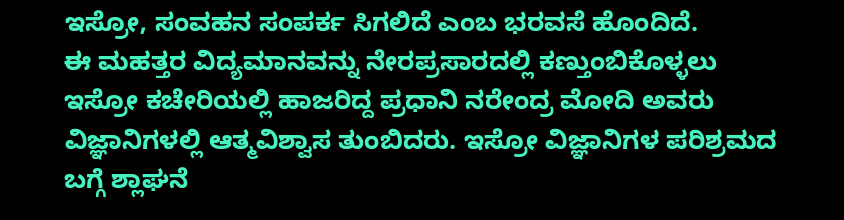ಇಸ್ರೋ, ಸಂವಹನ ಸಂಪರ್ಕ ಸಿಗಲಿದೆ ಎಂಬ ಭರವಸೆ ಹೊಂದಿದೆ.
ಈ ಮಹತ್ತರ ವಿದ್ಯಮಾನವನ್ನು ನೇರಪ್ರಸಾರದಲ್ಲಿ ಕಣ್ತುಂಬಿಕೊಳ್ಳಲು ಇಸ್ರೋ ಕಚೇರಿಯಲ್ಲಿ ಹಾಜರಿದ್ದ ಪ್ರಧಾನಿ ನರೇಂದ್ರ ಮೋದಿ ಅವರು ವಿಜ್ಞಾನಿಗಳಲ್ಲಿ ಆತ್ಮವಿಶ್ವಾಸ ತುಂಬಿದರು. ಇಸ್ರೋ ವಿಜ್ಞಾನಿಗಳ ಪರಿಶ್ರಮದ ಬಗ್ಗೆ ಶ್ಲಾಘನೆ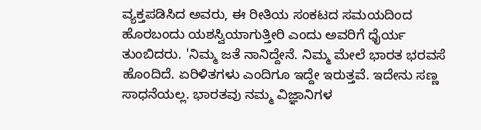ವ್ಯಕ್ತಪಡಿಸಿದ ಅವರು, ಈ ರೀತಿಯ ಸಂಕಟದ ಸಮಯದಿಂದ ಹೊರಬಂದು ಯಶಸ್ವಿಯಾಗುತ್ತೀರಿ ಎಂದು ಅವರಿಗೆ ಧೈರ್ಯ ತುಂಬಿದರು. 'ನಿಮ್ಮ ಜತೆ ನಾನಿದ್ದೇನೆ. ನಿಮ್ಮ ಮೇಲೆ ಭಾರತ ಭರವಸೆ ಹೊಂದಿದೆ. ಏರಿಳಿತಗಳು ಎಂದಿಗೂ ಇದ್ದೇ ಇರುತ್ತವೆ. ಇದೇನು ಸಣ್ಣ ಸಾಧನೆಯಲ್ಲ. ಭಾರತವು ನಮ್ಮ ವಿಜ್ಞಾನಿಗಳ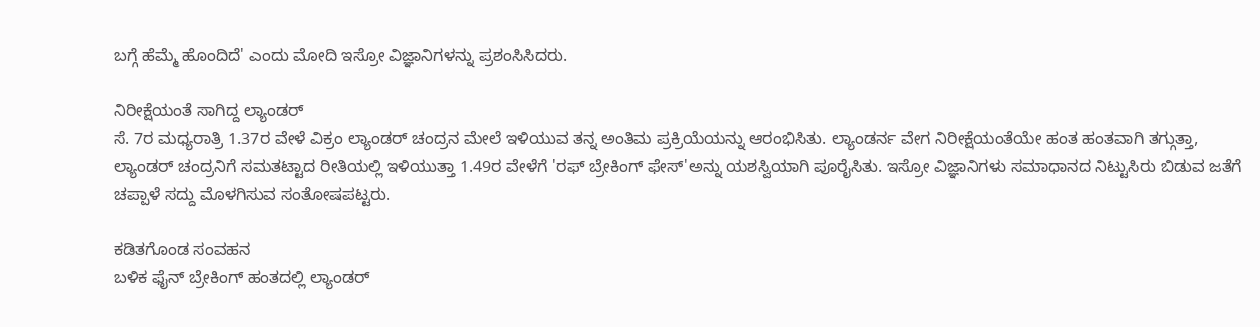ಬಗ್ಗೆ ಹೆಮ್ಮೆ ಹೊಂದಿದೆ' ಎಂದು ಮೋದಿ ಇಸ್ರೋ ವಿಜ್ಞಾನಿಗಳನ್ನು ಪ್ರಶಂಸಿಸಿದರು.

ನಿರೀಕ್ಷೆಯಂತೆ ಸಾಗಿದ್ದ ಲ್ಯಾಂಡರ್
ಸೆ. 7ರ ಮಧ್ಯರಾತ್ರಿ 1.37ರ ವೇಳೆ ವಿಕ್ರಂ ಲ್ಯಾಂಡರ್ ಚಂದ್ರನ ಮೇಲೆ ಇಳಿಯುವ ತನ್ನ ಅಂತಿಮ ಪ್ರಕ್ರಿಯೆಯನ್ನು ಆರಂಭಿಸಿತು. ಲ್ಯಾಂಡರ್ನ ವೇಗ ನಿರೀಕ್ಷೆಯಂತೆಯೇ ಹಂತ ಹಂತವಾಗಿ ತಗ್ಗುತ್ತಾ, ಲ್ಯಾಂಡರ್ ಚಂದ್ರನಿಗೆ ಸಮತಟ್ಟಾದ ರೀತಿಯಲ್ಲಿ ಇಳಿಯುತ್ತಾ 1.49ರ ವೇಳೆಗೆ 'ರಫ್ ಬ್ರೇಕಿಂಗ್ ಫೇಸ್'ಅನ್ನು ಯಶಸ್ವಿಯಾಗಿ ಪೂರೈಸಿತು. ಇಸ್ರೋ ವಿಜ್ಞಾನಿಗಳು ಸಮಾಧಾನದ ನಿಟ್ಟುಸಿರು ಬಿಡುವ ಜತೆಗೆ ಚಪ್ಪಾಳೆ ಸದ್ದು ಮೊಳಗಿಸುವ ಸಂತೋಷಪಟ್ಟರು.

ಕಡಿತಗೊಂಡ ಸಂವಹನ
ಬಳಿಕ ಫೈನ್ ಬ್ರೇಕಿಂಗ್ ಹಂತದಲ್ಲಿ ಲ್ಯಾಂಡರ್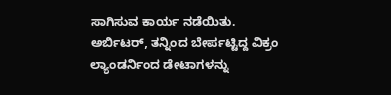ಸಾಗಿಸುವ ಕಾರ್ಯ ನಡೆಯಿತು. ಅರ್ಬಿಟರ್, ತನ್ನಿಂದ ಬೇರ್ಪಟ್ಟಿದ್ದ ವಿಕ್ರಂ ಲ್ಯಾಂಡರ್ನಿಂದ ಡೇಟಾಗಳನ್ನು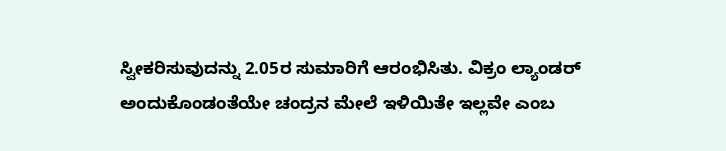ಸ್ವೀಕರಿಸುವುದನ್ನು 2.05ರ ಸುಮಾರಿಗೆ ಆರಂಭಿಸಿತು. ವಿಕ್ರಂ ಲ್ಯಾಂಡರ್ ಅಂದುಕೊಂಡಂತೆಯೇ ಚಂದ್ರನ ಮೇಲೆ ಇಳಿಯಿತೇ ಇಲ್ಲವೇ ಎಂಬ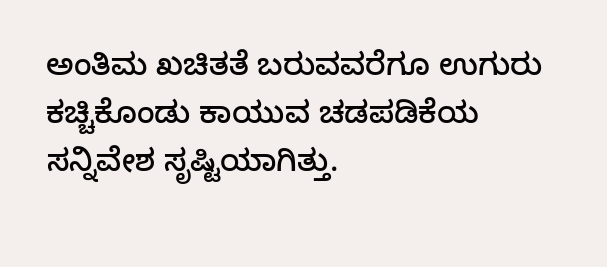ಅಂತಿಮ ಖಚಿತತೆ ಬರುವವರೆಗೂ ಉಗುರು ಕಚ್ಚಿಕೊಂಡು ಕಾಯುವ ಚಡಪಡಿಕೆಯ ಸನ್ನಿವೇಶ ಸೃಷ್ಟಿಯಾಗಿತ್ತು.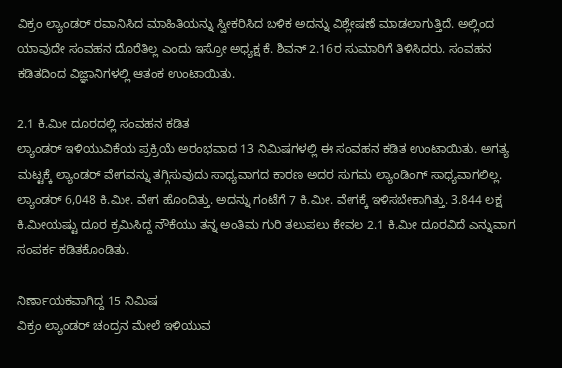ವಿಕ್ರಂ ಲ್ಯಾಂಡರ್ ರವಾನಿಸಿದ ಮಾಹಿತಿಯನ್ನು ಸ್ವೀಕರಿಸಿದ ಬಳಿಕ ಅದನ್ನು ವಿಶ್ಲೇಷಣೆ ಮಾಡಲಾಗುತ್ತಿದೆ. ಅಲ್ಲಿಂದ ಯಾವುದೇ ಸಂವಹನ ದೊರೆತಿಲ್ಲ ಎಂದು ಇಸ್ರೋ ಅಧ್ಯಕ್ಷ ಕೆ. ಶಿವನ್ 2.16ರ ಸುಮಾರಿಗೆ ತಿಳಿಸಿದರು. ಸಂವಹನ ಕಡಿತದಿಂದ ವಿಜ್ಞಾನಿಗಳಲ್ಲಿ ಆತಂಕ ಉಂಟಾಯಿತು.

2.1 ಕಿ.ಮೀ ದೂರದಲ್ಲಿ ಸಂವಹನ ಕಡಿತ
ಲ್ಯಾಂಡರ್ ಇಳಿಯುವಿಕೆಯ ಪ್ರಕ್ರಿಯೆ ಅರಂಭವಾದ 13 ನಿಮಿಷಗಳಲ್ಲಿ ಈ ಸಂವಹನ ಕಡಿತ ಉಂಟಾಯಿತು. ಅಗತ್ಯ ಮಟ್ಟಕ್ಕೆ ಲ್ಯಾಂಡರ್ ವೇಗವನ್ನು ತಗ್ಗಿಸುವುದು ಸಾಧ್ಯವಾಗದ ಕಾರಣ ಅದರ ಸುಗಮ ಲ್ಯಾಂಡಿಂಗ್ ಸಾಧ್ಯವಾಗಲಿಲ್ಲ. ಲ್ಯಾಂಡರ್ 6,048 ಕಿ.ಮೀ. ವೇಗ ಹೊಂದಿತ್ತು. ಅದನ್ನು ಗಂಟೆಗೆ 7 ಕಿ.ಮೀ. ವೇಗಕ್ಕೆ ಇಳಿಸಬೇಕಾಗಿತ್ತು. 3.844 ಲಕ್ಷ ಕಿ.ಮೀಯಷ್ಟು ದೂರ ಕ್ರಮಿಸಿದ್ದ ನೌಕೆಯು ತನ್ನ ಅಂತಿಮ ಗುರಿ ತಲುಪಲು ಕೇವಲ 2.1 ಕಿ.ಮೀ ದೂರವಿದೆ ಎನ್ನುವಾಗ ಸಂಪರ್ಕ ಕಡಿತಕೊಂಡಿತು.

ನಿರ್ಣಾಯಕವಾಗಿದ್ದ 15 ನಿಮಿಷ
ವಿಕ್ರಂ ಲ್ಯಾಂಡರ್ ಚಂದ್ರನ ಮೇಲೆ ಇಳಿಯುವ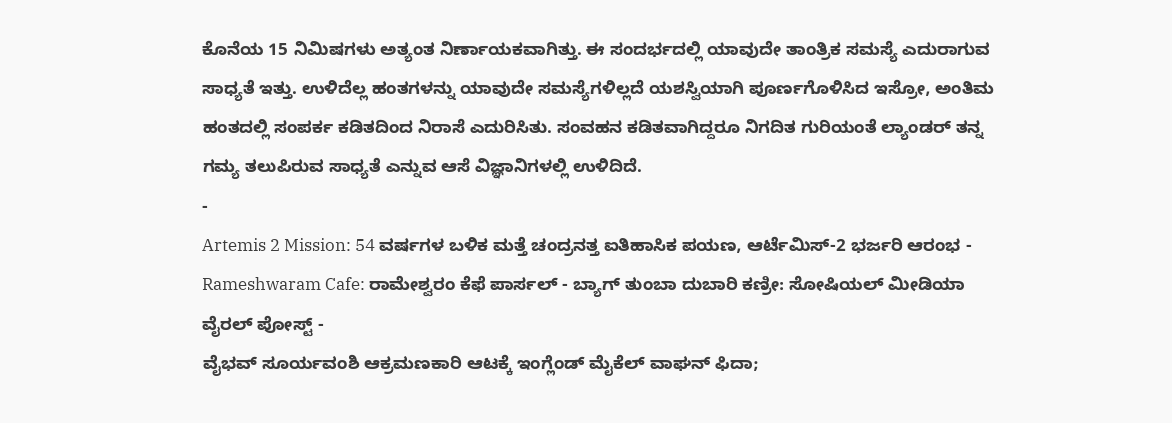ಕೊನೆಯ 15 ನಿಮಿಷಗಳು ಅತ್ಯಂತ ನಿರ್ಣಾಯಕವಾಗಿತ್ತು. ಈ ಸಂದರ್ಭದಲ್ಲಿ ಯಾವುದೇ ತಾಂತ್ರಿಕ ಸಮಸ್ಯೆ ಎದುರಾಗುವ ಸಾಧ್ಯತೆ ಇತ್ತು. ಉಳಿದೆಲ್ಲ ಹಂತಗಳನ್ನು ಯಾವುದೇ ಸಮಸ್ಯೆಗಳಿಲ್ಲದೆ ಯಶಸ್ವಿಯಾಗಿ ಪೂರ್ಣಗೊಳಿಸಿದ ಇಸ್ರೋ, ಅಂತಿಮ ಹಂತದಲ್ಲಿ ಸಂಪರ್ಕ ಕಡಿತದಿಂದ ನಿರಾಸೆ ಎದುರಿಸಿತು. ಸಂವಹನ ಕಡಿತವಾಗಿದ್ದರೂ ನಿಗದಿತ ಗುರಿಯಂತೆ ಲ್ಯಾಂಡರ್ ತನ್ನ ಗಮ್ಯ ತಲುಪಿರುವ ಸಾಧ್ಯತೆ ಎನ್ನುವ ಆಸೆ ವಿಜ್ಞಾನಿಗಳಲ್ಲಿ ಉಳಿದಿದೆ.
-
Artemis 2 Mission: 54 ವರ್ಷಗಳ ಬಳಿಕ ಮತ್ತೆ ಚಂದ್ರನತ್ತ ಐತಿಹಾಸಿಕ ಪಯಣ, ಆರ್ಟೆಮಿಸ್-2 ಭರ್ಜರಿ ಆರಂಭ -
Rameshwaram Cafe: ರಾಮೇಶ್ವರಂ ಕೆಫೆ ಪಾರ್ಸಲ್ - ಬ್ಯಾಗ್ ತುಂಬಾ ದುಬಾರಿ ಕಣ್ರೀ: ಸೋಷಿಯಲ್ ಮೀಡಿಯಾ ವೈರಲ್ ಪೋಸ್ಟ್ -
ವೈಭವ್ ಸೂರ್ಯವಂಶಿ ಆಕ್ರಮಣಕಾರಿ ಆಟಕ್ಕೆ ಇಂಗ್ಲೆಂಡ್ ಮೈಕೆಲ್ ವಾಘನ್ ಫಿದಾ;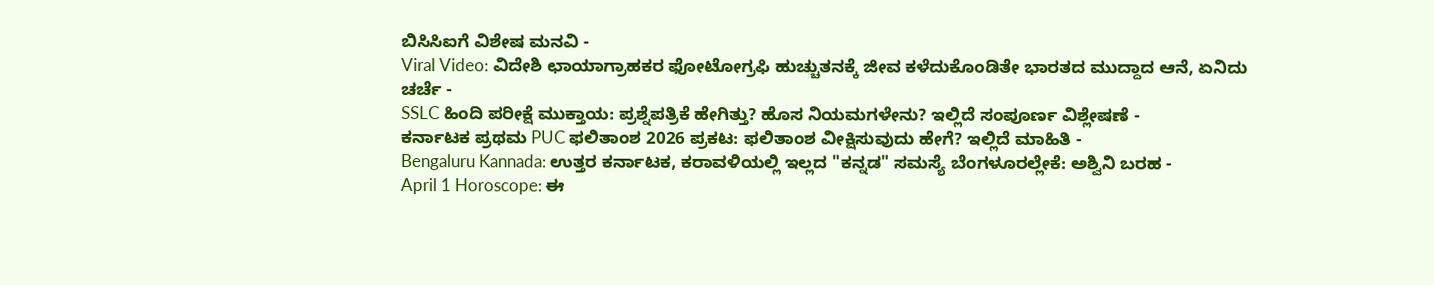ಬಿಸಿಸಿಐಗೆ ವಿಶೇಷ ಮನವಿ -
Viral Video: ವಿದೇಶಿ ಛಾಯಾಗ್ರಾಹಕರ ಫೋಟೋಗ್ರಫಿ ಹುಚ್ಚುತನಕ್ಕೆ ಜೀವ ಕಳೆದುಕೊಂಡಿತೇ ಭಾರತದ ಮುದ್ದಾದ ಆನೆ, ಏನಿದು ಚರ್ಚೆ -
SSLC ಹಿಂದಿ ಪರೀಕ್ಷೆ ಮುಕ್ತಾಯ: ಪ್ರಶ್ನೆಪತ್ರಿಕೆ ಹೇಗಿತ್ತು? ಹೊಸ ನಿಯಮಗಳೇನು? ಇಲ್ಲಿದೆ ಸಂಪೂರ್ಣ ವಿಶ್ಲೇಷಣೆ -
ಕರ್ನಾಟಕ ಪ್ರಥಮ PUC ಫಲಿತಾಂಶ 2026 ಪ್ರಕಟ: ಫಲಿತಾಂಶ ವೀಕ್ಷಿಸುವುದು ಹೇಗೆ? ಇಲ್ಲಿದೆ ಮಾಹಿತಿ -
Bengaluru Kannada: ಉತ್ತರ ಕರ್ನಾಟಕ, ಕರಾವಳಿಯಲ್ಲಿ ಇಲ್ಲದ "ಕನ್ನಡ" ಸಮಸ್ಯೆ ಬೆಂಗಳೂರಲ್ಲೇಕೆ: ಅಶ್ವಿನಿ ಬರಹ -
April 1 Horoscope: ಈ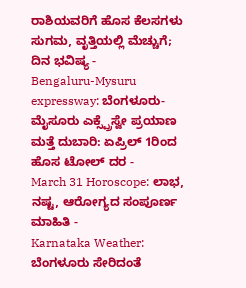ರಾಶಿಯವರಿಗೆ ಹೊಸ ಕೆಲಸಗಳು ಸುಗಮ, ವೃತ್ತಿಯಲ್ಲಿ ಮೆಚ್ಚುಗೆ; ದಿನ ಭವಿಷ್ಯ -
Bengaluru-Mysuru expressway: ಬೆಂಗಳೂರು-ಮೈಸೂರು ಎಕ್ಸ್ಪ್ರೆಸ್ವೇ ಪ್ರಯಾಣ ಮತ್ತೆ ದುಬಾರಿ: ಏಪ್ರಿಲ್ 1ರಿಂದ ಹೊಸ ಟೋಲ್ ದರ -
March 31 Horoscope: ಲಾಭ, ನಷ್ಟ, ಆರೋಗ್ಯದ ಸಂಪೂರ್ಣ ಮಾಹಿತಿ -
Karnataka Weather: ಬೆಂಗಳೂರು ಸೇರಿದಂತೆ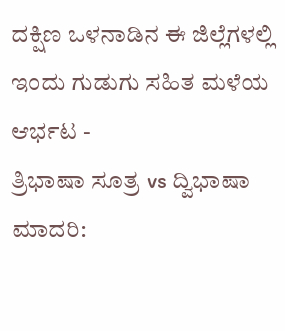ದಕ್ಷಿಣ ಒಳನಾಡಿನ ಈ ಜಿಲ್ಲೆಗಳಲ್ಲಿ ಇಂದು ಗುಡುಗು ಸಹಿತ ಮಳೆಯ ಆರ್ಭಟ -
ತ್ರಿಭಾಷಾ ಸೂತ್ರ vs ದ್ವಿಭಾಷಾ ಮಾದರಿ: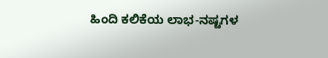ಹಿಂದಿ ಕಲಿಕೆಯ ಲಾಭ-ನಷ್ಟಗಳ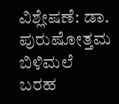ವಿಶ್ಲೇಷಣೆ: ಡಾ. ಪುರುಷೋತ್ತಮ ಬಿಳಿಮಲೆ ಬರಹ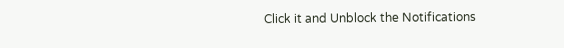Click it and Unblock the Notifications